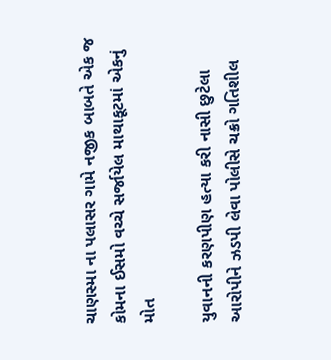ચાણસ્મા ના પલાસર ગામે નજીક બાબતે એક જ કોમના ઈસમો વચ્ચે સર્જાયેલ માથાકૂટમાં એકનું મોત

યુવાનની કરણપીણ હત્યા કરી નાસી છુટેલા આરોપીને ઝડપી લેવા પોલીસે ચક્રો ગતિશીલ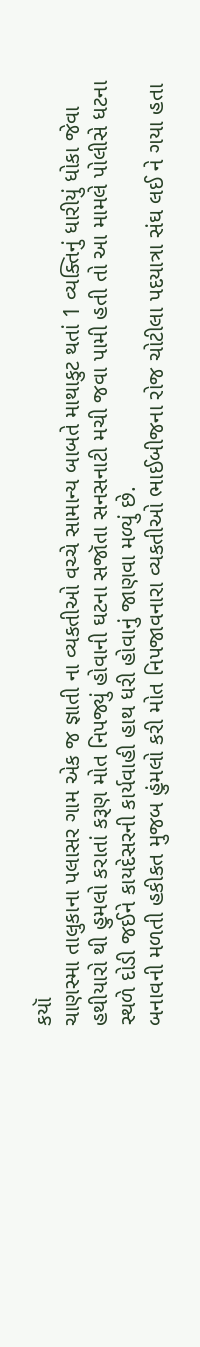કયૉ
ચાણસ્મા તાલુકાના પલાસર ગામ એક જ જ્ઞાતી ના વ્યકતીઓ વચ્ચે સામાન્ય બાબતે માથાકુટ થતાં 1 વ્યક્તિનું ધારીયું ધોકા જેવા હથીયારો થી હુમલો કરાતાં કરૂણ મોત નિપજ્યું હોવાની ઘટના સજૉતા સનસનાટી મચી જવા પામી હતી તો આ મામલે પોલીસે ધટના સ્થળે દોડી જઈને કાયદેસરની કાર્યવાહી હાથ ધરી હોવાનું જાણવા મળ્યું છે.
બનાવની મળતી હકીકત મુજબ હુંમલો કરી મોત નિપજાવનારા વ્યકતીઓ ભાઈબીજના રોજ ચોટીલા પદયાત્રા સંઘ લઈ ને ગયા હતા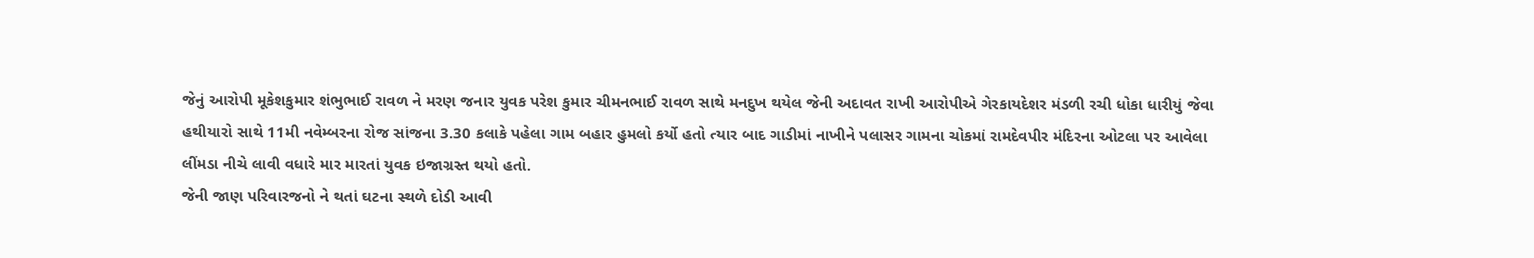જેનું આરોપી મૂકેશકુમાર શંભુભાઈ રાવળ ને મરણ જનાર યુવક પરેશ કુમાર ચીમનભાઈ રાવળ સાથે મનદુખ થયેલ જેની અદાવત રાખી આરોપીએ ગેરકાયદેશર મંડળી રચી ધોકા ધારીયું જેવા હથીયારો સાથે 11મી નવેમ્બરના રોજ સાંજના 3.30 કલાકે પહેલા ગામ બહાર હુમલો કર્યો હતો ત્યાર બાદ ગાડીમાં નાખીને પલાસર ગામના ચોકમાં રામદેવપીર મંદિરના ઓટલા પર આવેલા લીંમડા નીચે લાવી વધારે માર મારતાં યુવક ઇજાગ્રસ્ત થયો હતો.
જેની જાણ પરિવારજનો ને થતાં ઘટના સ્થળે દોડી આવી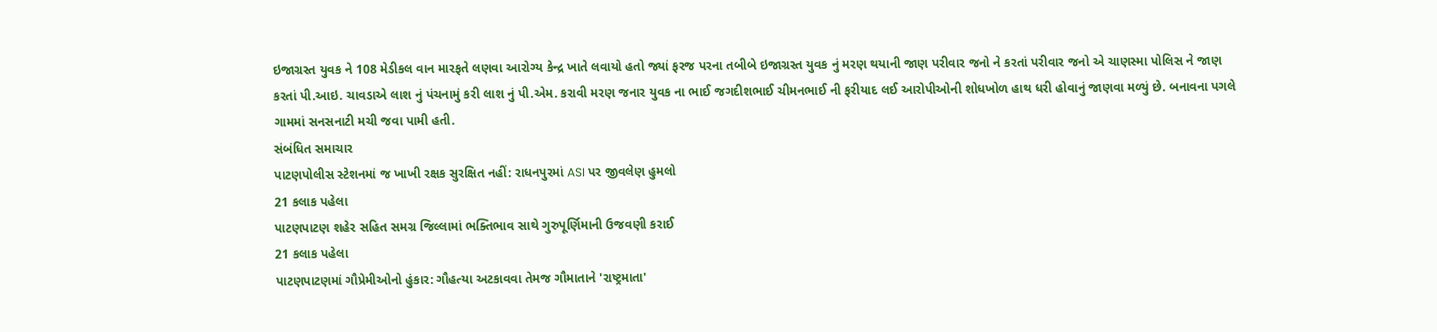ઇજાગ્રસ્ત યુવક ને 108 મેડીકલ વાન મારફતે લણવા આરોગ્ય કેન્દ્ર ખાતે લવાયો હતો જ્યાં ફરજ પરના તબીબે ઇજાગ્રસ્ત યુવક નું મરણ થયાની જાણ પરીવાર જનો ને કરતાં પરીવાર જનો એ ચાણસ્મા પોલિસ ને જાણ કરતાં પી.આઇ. ચાવડાએ લાશ નું પંચનામું કરી લાશ નું પી.એમ. કરાવી મરણ જનાર યુવક ના ભાઈ જગદીશભાઈ ચીમનભાઈ ની ફરીયાદ લઈ આરોપીઓની શોધખોળ હાથ ધરી હોવાનું જાણવા મળ્યું છે. બનાવના પગલે ગામમાં સનસનાટી મચી જવા પામી હતી.
સંબંધિત સમાચાર
પાટણપોલીસ સ્ટેશનમાં જ ખાખી રક્ષક સુરક્ષિત નહીં: રાધનપુરમાં ASI પર જીવલેણ હુમલો
21 કલાક પહેલા
પાટણપાટણ શહેર સહિત સમગ્ર જિલ્લામાં ભક્તિભાવ સાથે ગુરુપૂર્ણિમાની ઉજવણી કરાઈ
21 કલાક પહેલા
પાટણપાટણમાં ગૌપ્રેમીઓનો હુંકાર: ગૌહત્યા અટકાવવા તેમજ ગૌમાતાને 'રાષ્ટ્રમાતા'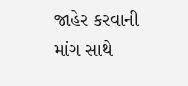જાહેર કરવાની માંગ સાથે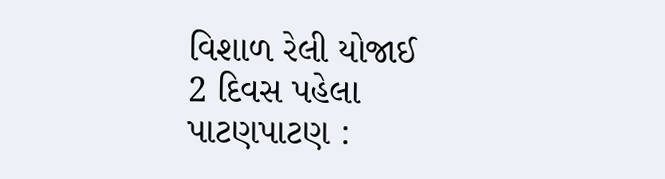વિશાળ રેલી યોજાઈ
2 દિવસ પહેલા
પાટણપાટણ :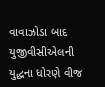વાવાઝોડા બાદ યુજીવીસીએલની યુદ્ધના ધોરણે વીજ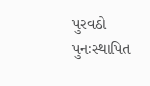પુરવઠો પુનઃસ્થાપિત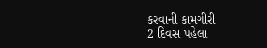કરવાની કામગીરી
2 દિવસ પહેલા